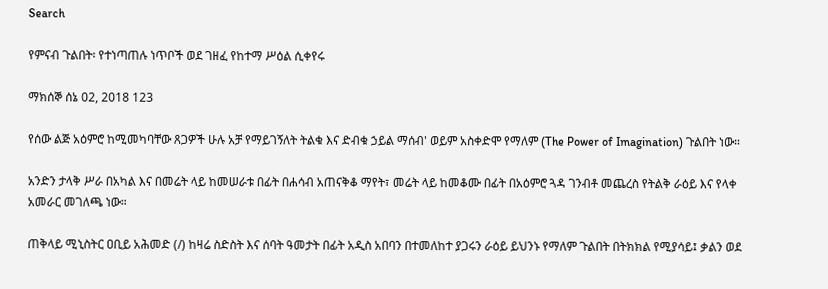Search

የምናብ ጉልበት፡ የተነጣጠሉ ነጥቦች ወደ ገዘፈ የከተማ ሥዕል ሲቀየሩ

ማክሰኞ ሰኔ 02, 2018 123

የሰው ልጅ አዕምሮ ከሚመካባቸው ጸጋዎች ሁሉ አቻ የማይገኝለት ትልቁ እና ድብቁ ኃይል ማሰብ' ወይም አስቀድሞ የማለም (The Power of Imagination) ጉልበት ነው።

አንድን ታላቅ ሥራ በአካል እና በመሬት ላይ ከመሠራቱ በፊት በሐሳብ አጠናቅቆ ማየት፣ መሬት ላይ ከመቆሙ በፊት በአዕምሮ ጓዳ ገንብቶ መጨረስ የትልቅ ራዕይ እና የላቀ አመራር መገለጫ ነው።

ጠቅላይ ሚኒስትር ዐቢይ አሕመድ (/) ከዛሬ ስድስት እና ሰባት ዓመታት በፊት አዲስ አበባን በተመለከተ ያጋሩን ራዕይ ይህንኑ የማለም ጉልበት በትክክል የሚያሳይ፤ ቃልን ወደ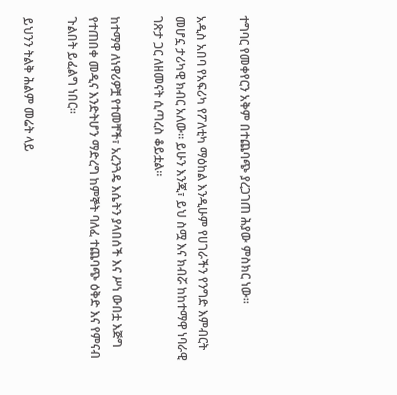ተግባር የመቀየርን አቅም በተጨባጭ ያረጋገጠ ሕያው ምስክር ነው።

አዲስ አበባ የአፍሪካ የፖለቲካ ማዕከል እንዲሁም የሀገራችን የንግድ እምብርት መሆኗ ታሪካዊ ክብር አለው። ይሁን እንጂ፣ ይህ ስሟ እና ክብሯ ከከተማዋ ነባራዊ ገጽታ ጋር ለዘመናት ሲጣረስ ቆይቷል።

ከተማዋ ለነዋሪዎቿ የተመቸች፣ አረንጓዴ እሴትን ያላበሰች እና ሥነ ውበቷ እጅግ የተጠበቀ መዲና እንድትሆን ማድረግ ከምኞት ባለፈ ተጨባጭ ዕቅድ እና የምናብ ጉልበት ይፈልግ ነበር።

ይህንን ትልቅ ሕልም መሬት ላይ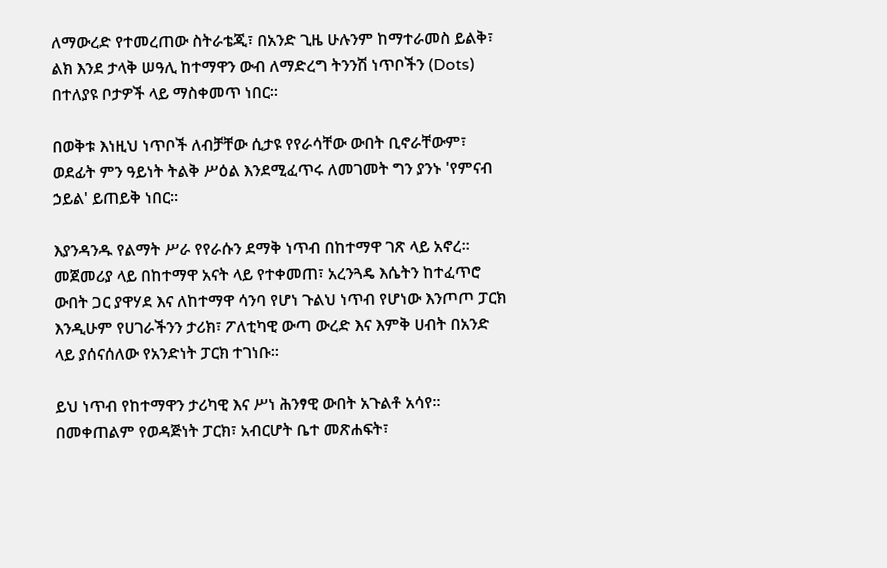ለማውረድ የተመረጠው ስትራቴጂ፣ በአንድ ጊዜ ሁሉንም ከማተራመስ ይልቅ፣ ልክ እንደ ታላቅ ሠዓሊ ከተማዋን ውብ ለማድረግ ትንንሽ ነጥቦችን (Dots) በተለያዩ ቦታዎች ላይ ማስቀመጥ ነበር።

በወቅቱ እነዚህ ነጥቦች ለብቻቸው ሲታዩ የየራሳቸው ውበት ቢኖራቸውም፣ ወደፊት ምን ዓይነት ትልቅ ሥዕል እንደሚፈጥሩ ለመገመት ግን ያንኑ 'የምናብ ኃይል' ይጠይቅ ነበር።

እያንዳንዱ የልማት ሥራ የየራሱን ደማቅ ነጥብ በከተማዋ ገጽ ላይ አኖረ። መጀመሪያ ላይ በከተማዋ አናት ላይ የተቀመጠ፣ አረንጓዴ እሴትን ከተፈጥሮ ውበት ጋር ያዋሃደ እና ለከተማዋ ሳንባ የሆነ ጉልህ ነጥብ የሆነው እንጦጦ ፓርክ እንዲሁም የሀገራችንን ታሪክ፣ ፖለቲካዊ ውጣ ውረድ እና እምቅ ሀብት በአንድ ላይ ያሰናሰለው የአንድነት ፓርክ ተገነቡ።

ይህ ነጥብ የከተማዋን ታሪካዊ እና ሥነ ሕንፃዊ ውበት አጉልቶ አሳየ። በመቀጠልም የወዳጅነት ፓርክ፣ አብርሆት ቤተ መጽሐፍት፣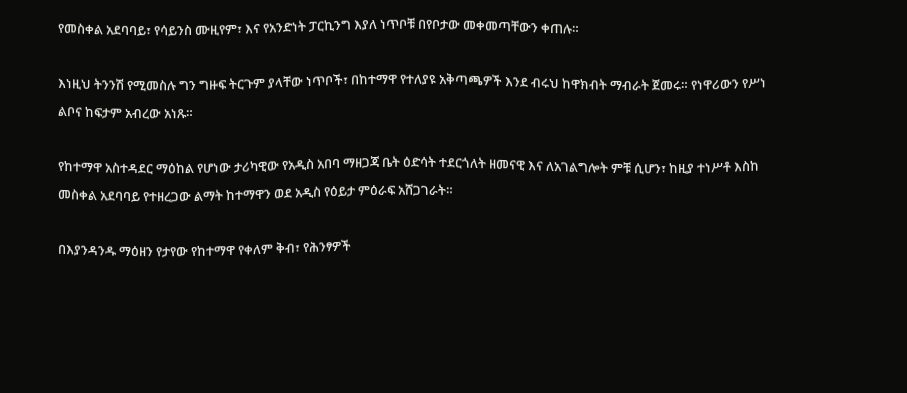የመስቀል አደባባይ፣ የሳይንስ ሙዚየም፣ እና የአንድነት ፓርኪንግ እያለ ነጥቦቹ በየቦታው መቀመጣቸውን ቀጠሉ።

እነዚህ ትንንሽ የሚመስሉ ግን ግዙፍ ትርጉም ያላቸው ነጥቦች፣ በከተማዋ የተለያዩ አቅጣጫዎች እንደ ብሩህ ከዋክብት ማብራት ጀመሩ። የነዋሪውን የሥነ ልቦና ከፍታም አብረው አነጹ።

የከተማዋ አስተዳደር ማዕከል የሆነው ታሪካዊው የአዲስ አበባ ማዘጋጃ ቤት ዕድሳት ተደርጎለት ዘመናዊ እና ለአገልግሎት ምቹ ሲሆን፣ ከዚያ ተነሥቶ እስከ መስቀል አደባባይ የተዘረጋው ልማት ከተማዋን ወደ አዲስ የዕይታ ምዕራፍ አሸጋገራት።

በእያንዳንዱ ማዕዘን የታየው የከተማዋ የቀለም ቅብ፣ የሕንፃዎች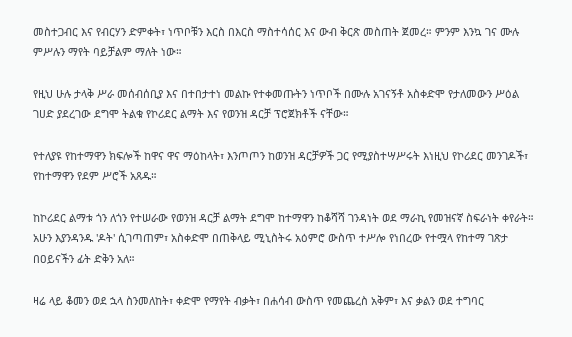መስተጋብር እና የብርሃን ድምቀት፣ ነጥቦቹን እርስ በእርስ ማስተሳሰር እና ውብ ቅርጽ መስጠት ጀመረ። ምንም እንኳ ገና ሙሉ ምሥሉን ማየት ባይቻልም ማለት ነው።

የዚህ ሁሉ ታላቅ ሥራ መሰብሰቢያ እና በተበታተነ መልኩ የተቀመጡትን ነጥቦች በሙሉ አገናኝቶ አስቀድሞ የታለመውን ሥዕል ገሀድ ያደረገው ደግሞ ትልቁ የኮሪደር ልማት እና የወንዝ ዳርቻ ፕሮጀክቶች ናቸው።

የተለያዩ የከተማዋን ክፍሎች ከዋና ዋና ማዕከላት፣ እንጦጦን ከወንዝ ዳርቻዎች ጋር የሚያስተሣሥሩት እነዚህ የኮሪደር መንገዶች፣ የከተማዋን የደም ሥሮች አጸዱ።

ከኮሪደር ልማቱ ጎን ለጎን የተሠራው የወንዝ ዳርቻ ልማት ደግሞ ከተማዋን ከቆሻሻ ገንዳነት ወደ ማራኪ የመዝናኛ ስፍራነት ቀየራት። አሁን እያንዳንዱ 'ዶት' ሲገጣጠም፣ አስቀድሞ በጠቅላይ ሚኒስትሩ አዕምሮ ውስጥ ተሥሎ የነበረው የተሟላ የከተማ ገጽታ በዐይናችን ፊት ድቅን አለ።

ዛሬ ላይ ቆመን ወደ ኋላ ስንመለከት፣ ቀድሞ የማየት ብቃት፣ በሐሳብ ውስጥ የመጨረስ አቅም፣ እና ቃልን ወደ ተግባር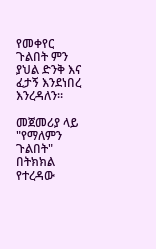የመቀየር ጉልበት ምን ያህል ድንቅ እና ፈታኝ እንደነበረ እንረዳለን።

መጀመሪያ ላይ "የማለምን ጉልበት" በትክክል የተረዳው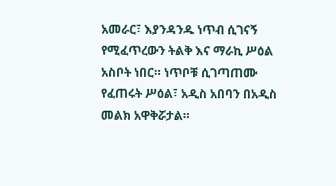አመራር፣ እያንዳንዱ ነጥብ ሲገናኝ የሚፈጥረውን ትልቅ እና ማራኪ ሥዕል አስቦት ነበር። ነጥቦቹ ሲገጣጠሙ የፈጠሩት ሥዕል፣ አዲስ አበባን በአዲስ መልክ አዋቅሯታል።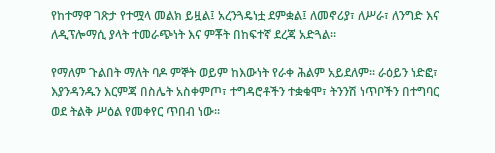የከተማዋ ገጽታ የተሟላ መልክ ይዟል፤ አረንጓዴነቷ ደምቋል፤ ለመኖሪያ፣ ለሥራ፣ ለንግድ እና ለዲፕሎማሲ ያላት ተመራጭነት እና ምቾት በከፍተኛ ደረጃ አድጓል።

የማለም ጉልበት ማለት ባዶ ምኞት ወይም ከእውነት የራቀ ሕልም አይደለም። ራዕይን ነድፎ፣ እያንዳንዱን እርምጃ በስሌት አስቀምጦ፣ ተግዳሮቶችን ተቋቁሞ፣ ትንንሽ ነጥቦችን በተግባር ወደ ትልቅ ሥዕል የመቀየር ጥበብ ነው።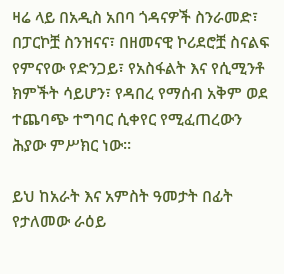ዛሬ ላይ በአዲስ አበባ ጎዳናዎች ስንራመድ፣ በፓርኮቿ ስንዝናና፣ በዘመናዊ ኮሪደሮቿ ስናልፍ የምናየው የድንጋይ፣ የአስፋልት እና የሲሚንቶ ክምችት ሳይሆን፣ የዳበረ የማሰብ አቅም ወደ ተጨባጭ ተግባር ሲቀየር የሚፈጠረውን ሕያው ምሥክር ነው።

ይህ ከአራት እና አምስት ዓመታት በፊት የታለመው ራዕይ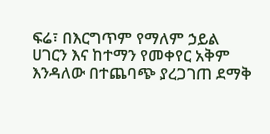ፍሬ፣ በእርግጥም የማለም ኃይል ሀገርን እና ከተማን የመቀየር አቅም እንዳለው በተጨባጭ ያረጋገጠ ደማቅ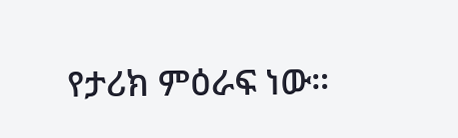የታሪክ ምዕራፍ ነው።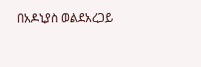በአዶኒያስ ወልደአረጋይ